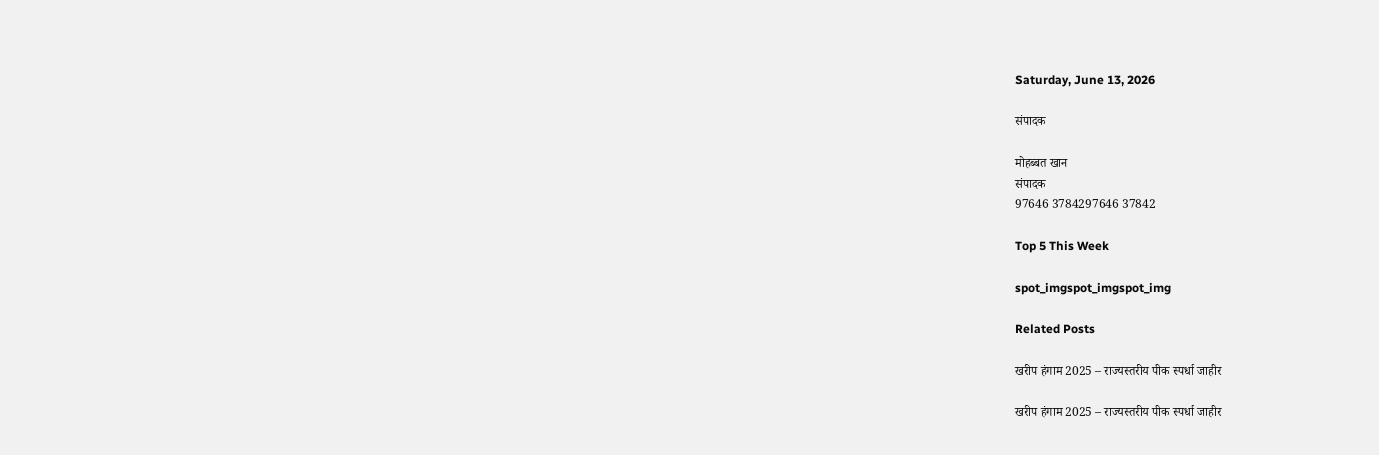Saturday, June 13, 2026

संपादक

मोहब्बत खान
संपादक
97646 3784297646 37842

Top 5 This Week

spot_imgspot_imgspot_img

Related Posts

खरीप हंगाम 2025 – राज्यस्तरीय पीक स्पर्धा जाहीर

खरीप हंगाम 2025 – राज्यस्तरीय पीक स्पर्धा जाहीर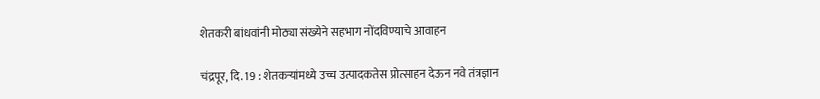शेतकरी बांधवांनी मोठ्या संख्येने सहभाग नोंदविण्याचे आवाहन

चंद्रपूर, दि. 19 : शेतकऱ्यांमध्ये उच्च उत्पादकतेस प्रोत्साहन देऊन नवे तंत्रज्ञान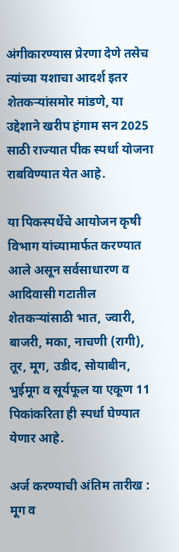अंगीकारण्यास प्रेरणा देणे तसेच त्यांच्या यशाचा आदर्श इतर शेतकऱ्यांसमोर मांडणे, या उद्देशाने खरीप हंगाम सन 2025 साठी राज्यात पीक स्पर्धा योजना राबविण्यात येत आहे.

या पिकस्पर्धेचे आयोजन कृषी विभाग यांच्यामार्फत करण्यात आले असून सर्वसाधारण व आदिवासी गटातील शेतकऱ्यांसाठी भात, ज्वारी, बाजरी, मका, नाचणी (रागी), तूर, मूग, उडीद, सोयाबीन, भुईमूग व सूर्यफूल या एकूण 11 पिकांकरिता ही स्पर्धा घेण्यात येणार आहे.

अर्ज करण्याची अंतिम तारीख : मूग व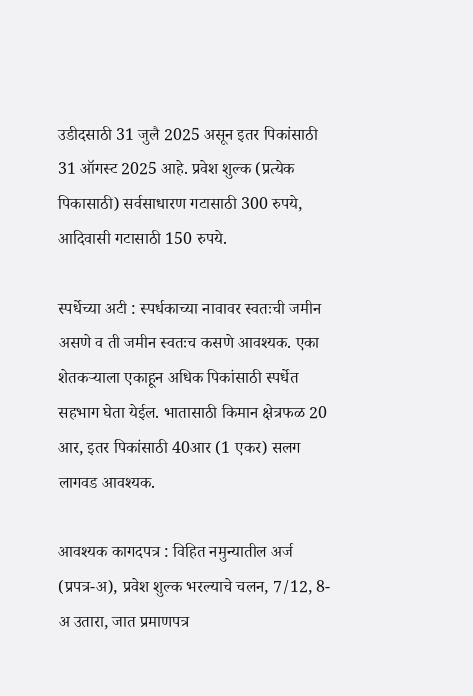उडीदसाठी 31 जुलै 2025 असून इतर पिकांसाठी 31 ऑगस्ट 2025 आहे. प्रवेश शुल्क (प्रत्येक पिकासाठी) सर्वसाधारण गटासाठी 300 रुपये, आदिवासी गटासाठी 150 रुपये.

स्पर्धेच्या अटी : स्पर्धकाच्या नावावर स्वतःची जमीन असणे व ती जमीन स्वतःच कसणे आवश्यक. एका शेतकऱ्याला एकाहून अधिक पिकांसाठी स्पर्धेत सहभाग घेता येईल. भातासाठी किमान क्षेत्रफळ 20 आर, इतर पिकांसाठी 40आर (1 एकर) सलग लागवड आवश्यक.

आवश्यक कागदपत्र : विहित नमुन्यातील अर्ज (प्रपत्र-अ), प्रवेश शुल्क भरल्याचे चलन, 7/12, 8-अ उतारा, जात प्रमाणपत्र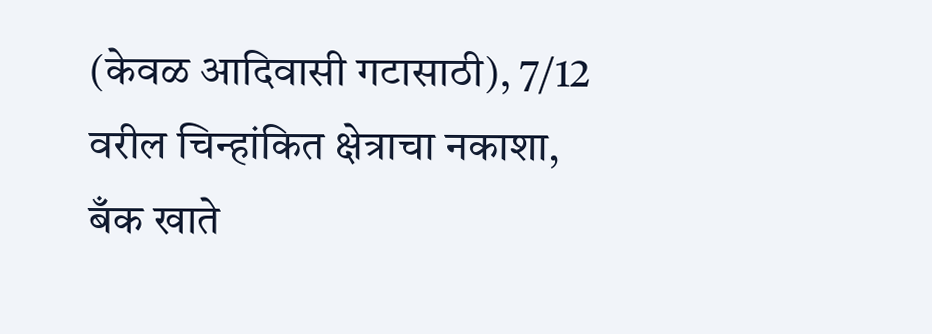(केवळ आदिवासी गटासाठी), 7/12 वरील चिन्हांकित क्षेत्राचा नकाशा, बँक खाते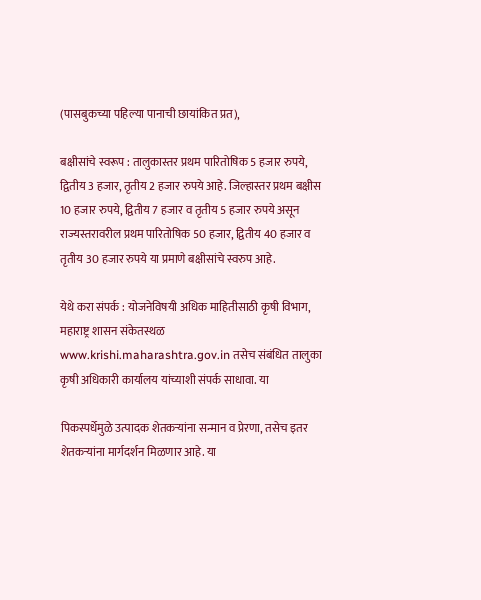(पासबुकच्या पहिल्या पानाची छायांकित प्रत),

बक्षीसांचे स्वरूप : तालुकास्तर प्रथम पारितोषिक 5 हजार रुपये, द्वितीय 3 हजार, तृतीय 2 हजार रुपये आहे. जिल्हास्तर प्रथम बक्षीस 10 हजार रुपये, द्वितीय 7 हजार व तृतीय 5 हजार रुपये असून राज्यस्तरावरील प्रथम पारितोषिक 50 हजार, द्वितीय 40 हजार व तृतीय 30 हजार रुपये या प्रमाणे बक्षीसांचे स्वरुप आहे.

येथे करा संपर्क : योजनेविषयी अधिक माहितीसाठी कृषी विभाग, महाराष्ट्र शासन संकेतस्थळ www.krishi.maharashtra.gov.in तसेच संबंधित तालुका कृषी अधिकारी कार्यालय यांच्याशी संपर्क साधावा. या

पिकस्पर्धेमुळे उत्पादक शेतकऱ्यांना सन्मान व प्रेरणा, तसेच इतर शेतकऱ्यांना मार्गदर्शन मिळणार आहे. या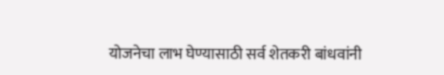योजनेचा लाभ घेण्यासाठी सर्व शेतकरी बांधवांनी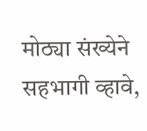मोठ्या संख्येने सहभागी व्हावे,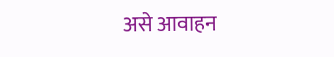असे आवाहन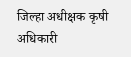जिल्हा अधीक्षक कृषी अधिकारी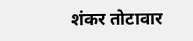शंकर तोटावार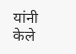यांनी केले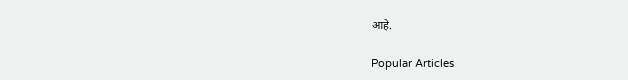आहे.

Popular Articles